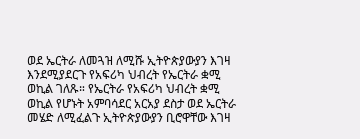ወደ ኤርትራ ለመጓዝ ለሚሹ ኢትዮጵያውያን እገዛ እንደሚያደርጉ የአፍሪካ ህብረት የኤርትራ ቋሚ ወኪል ገለጹ። የኤርትራ የአፍሪካ ህብረት ቋሚ ወኪል የሆኑት አምባሳደር አርአያ ደስታ ወደ ኤርትራ መሄድ ለሚፈልጉ ኢትዮጵያውያን ቢሮዋቸው እገዛ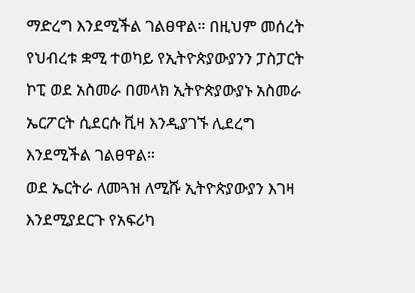ማድረግ እንደሚችል ገልፀዋል። በዚህም መሰረት የህብረቱ ቋሚ ተወካይ የኢትዮጵያውያንን ፓስፓርት ኮፒ ወደ አስመራ በመላክ ኢትዮጵያውያኑ አስመራ ኤርፖርት ሲደርሱ ቪዛ እንዲያገኙ ሊደረግ እንደሚችል ገልፀዋል።
ወደ ኤርትራ ለመጓዝ ለሚሹ ኢትዮጵያውያን እገዛ እንደሚያደርጉ የአፍሪካ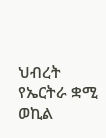ህብረት የኤርትራ ቋሚ ወኪል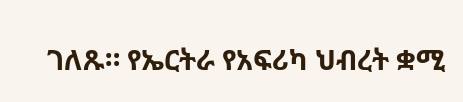ገለጹ። የኤርትራ የአፍሪካ ህብረት ቋሚ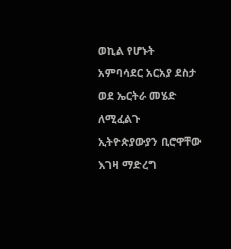ወኪል የሆኑት አምባሳደር አርአያ ደስታ ወደ ኤርትራ መሄድ ለሚፈልጉ ኢትዮጵያውያን ቢሮዋቸው እገዛ ማድረግ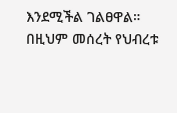እንደሚችል ገልፀዋል። በዚህም መሰረት የህብረቱ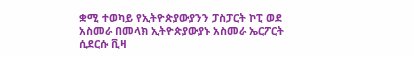ቋሚ ተወካይ የኢትዮጵያውያንን ፓስፓርት ኮፒ ወደ አስመራ በመላክ ኢትዮጵያውያኑ አስመራ ኤርፖርት ሲደርሱ ቪዛ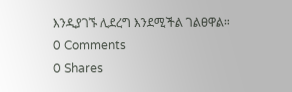እንዲያገኙ ሊደረግ እንደሚችል ገልፀዋል።
0 Comments
0 Shares